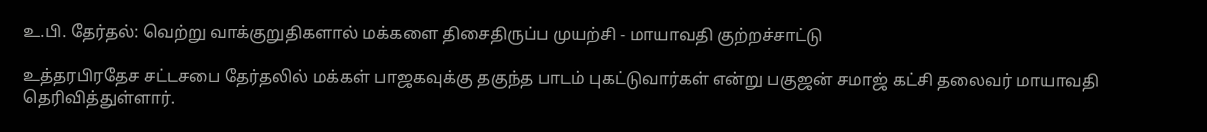உ.பி. தேர்தல்: வெற்று வாக்குறுதிகளால் மக்களை திசைதிருப்ப முயற்சி - மாயாவதி குற்றச்சாட்டு

உத்தரபிரதேச சட்டசபை தேர்தலில் மக்கள் பாஜகவுக்கு தகுந்த பாடம் புகட்டுவார்கள் என்று பகுஜன் சமாஜ் கட்சி தலைவர் மாயாவதி தெரிவித்துள்ளார்.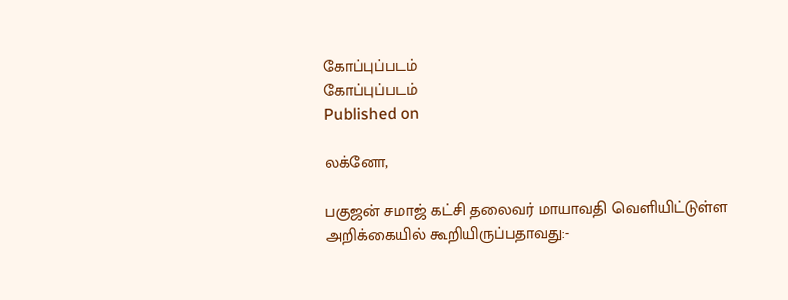கோப்புப்படம்
கோப்புப்படம்
Published on

லக்னோ,

பகுஜன் சமாஜ் கட்சி தலைவர் மாயாவதி வெளியிட்டுள்ள அறிக்கையில் கூறியிருப்பதாவது:-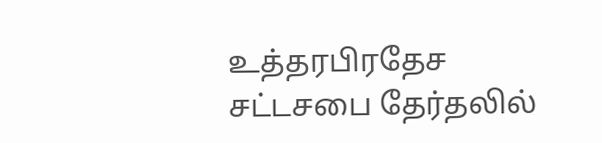உத்தரபிரதேச சட்டசபை தேர்தலில்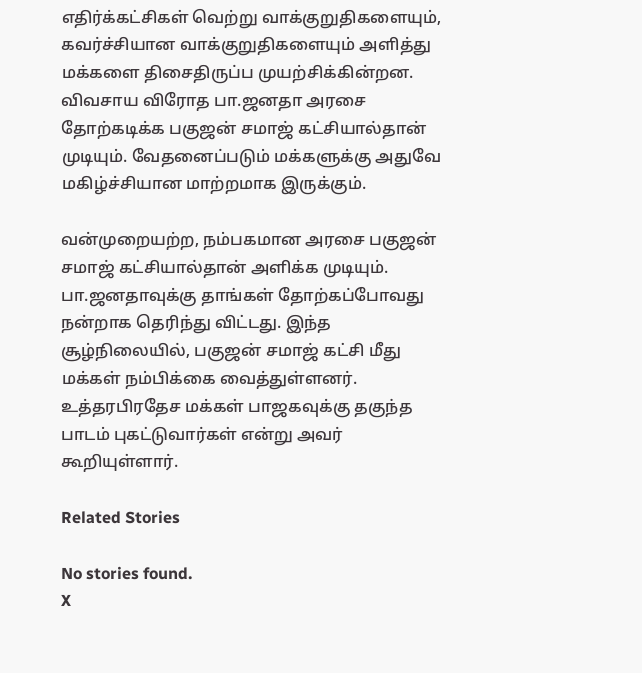எதிர்க்கட்சிகள் வெற்று வாக்குறுதிகளையும், கவர்ச்சியான வாக்குறுதிகளையும் அளித்து மக்களை திசைதிருப்ப முயற்சிக்கின்றன. விவசாய விரோத பா.ஜனதா அரசை தோற்கடிக்க பகுஜன் சமாஜ் கட்சியால்தான் முடியும். வேதனைப்படும் மக்களுக்கு அதுவே மகிழ்ச்சியான மாற்றமாக இருக்கும்.

வன்முறையற்ற, நம்பகமான அரசை பகுஜன் சமாஜ் கட்சியால்தான் அளிக்க முடியும். பா.ஜனதாவுக்கு தாங்கள் தோற்கப்போவது நன்றாக தெரிந்து விட்டது. இந்த சூழ்நிலையில், பகுஜன் சமாஜ் கட்சி மீது மக்கள் நம்பிக்கை வைத்துள்ளனர். உத்தரபிரதேச மக்கள் பாஜகவுக்கு தகுந்த பாடம் புகட்டுவார்கள் என்று அவர் கூறியுள்ளார்.

Related Stories

No stories found.
X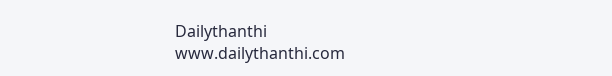Dailythanthi
www.dailythanthi.com